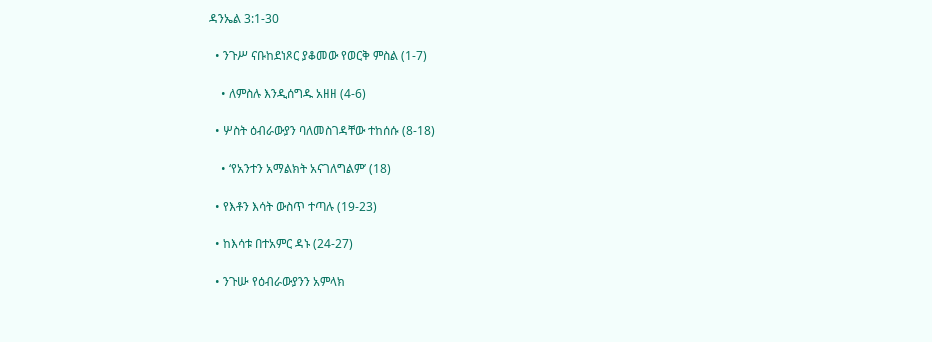ዳንኤል 3:1-30

  • ንጉሥ ናቡከደነጾር ያቆመው የወርቅ ምስል (1-7)

    • ለምስሉ እንዲሰግዱ አዘዘ (4-6)

  • ሦስት ዕብራውያን ባለመስገዳቸው ተከሰሱ (8-18)

    • ‘የአንተን አማልክት አናገለግልም’ (18)

  • የእቶን እሳት ውስጥ ተጣሉ (19-23)

  • ከእሳቱ በተአምር ዳኑ (24-27)

  • ንጉሡ የዕብራውያንን አምላክ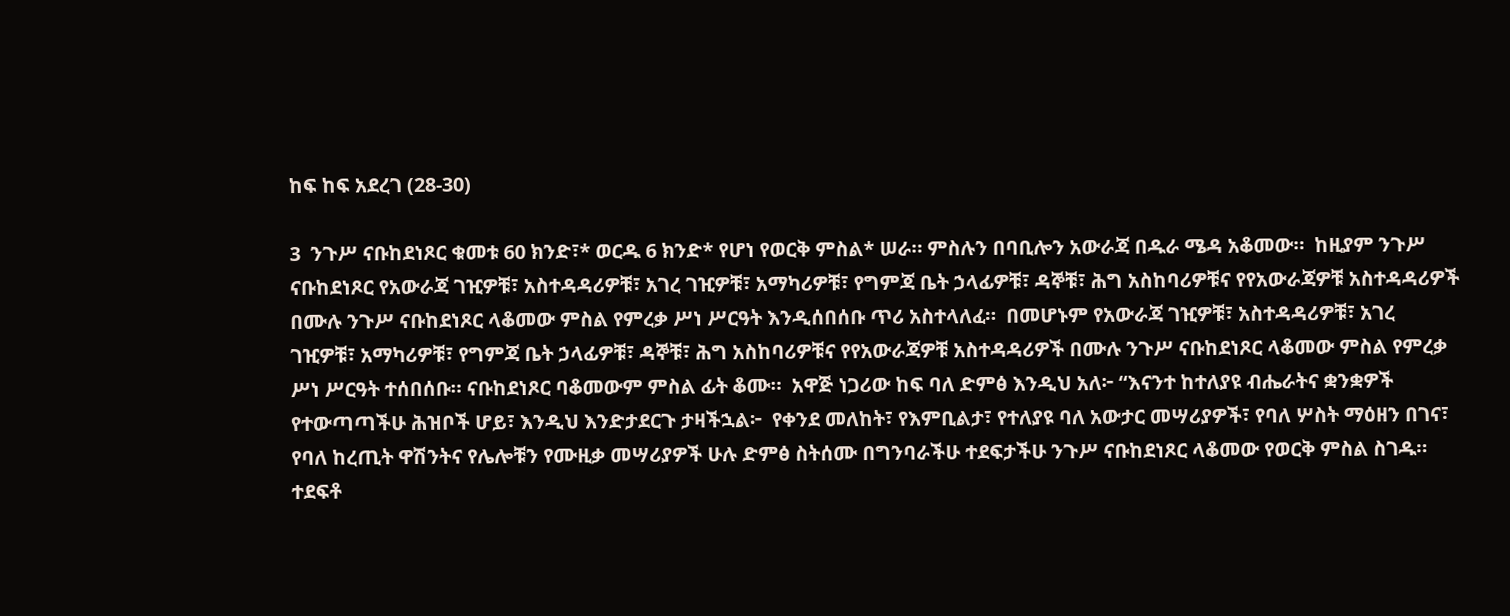ከፍ ከፍ አደረገ (28-30)

3  ንጉሥ ናቡከደነጾር ቁመቱ 60 ክንድ፣* ወርዱ 6 ክንድ* የሆነ የወርቅ ምስል* ሠራ። ምስሉን በባቢሎን አውራጃ በዱራ ሜዳ አቆመው።  ከዚያም ንጉሥ ናቡከደነጾር የአውራጃ ገዢዎቹ፣ አስተዳዳሪዎቹ፣ አገረ ገዢዎቹ፣ አማካሪዎቹ፣ የግምጃ ቤት ኃላፊዎቹ፣ ዳኞቹ፣ ሕግ አስከባሪዎቹና የየአውራጃዎቹ አስተዳዳሪዎች በሙሉ ንጉሥ ናቡከደነጾር ላቆመው ምስል የምረቃ ሥነ ሥርዓት እንዲሰበሰቡ ጥሪ አስተላለፈ።  በመሆኑም የአውራጃ ገዢዎቹ፣ አስተዳዳሪዎቹ፣ አገረ ገዢዎቹ፣ አማካሪዎቹ፣ የግምጃ ቤት ኃላፊዎቹ፣ ዳኞቹ፣ ሕግ አስከባሪዎቹና የየአውራጃዎቹ አስተዳዳሪዎች በሙሉ ንጉሥ ናቡከደነጾር ላቆመው ምስል የምረቃ ሥነ ሥርዓት ተሰበሰቡ። ናቡከደነጾር ባቆመውም ምስል ፊት ቆሙ።  አዋጅ ነጋሪው ከፍ ባለ ድምፅ እንዲህ አለ፦ “እናንተ ከተለያዩ ብሔራትና ቋንቋዎች የተውጣጣችሁ ሕዝቦች ሆይ፣ እንዲህ እንድታደርጉ ታዛችኋል፦  የቀንደ መለከት፣ የእምቢልታ፣ የተለያዩ ባለ አውታር መሣሪያዎች፣ የባለ ሦስት ማዕዘን በገና፣ የባለ ከረጢት ዋሽንትና የሌሎቹን የሙዚቃ መሣሪያዎች ሁሉ ድምፅ ስትሰሙ በግንባራችሁ ተደፍታችሁ ንጉሥ ናቡከደነጾር ላቆመው የወርቅ ምስል ስገዱ።  ተደፍቶ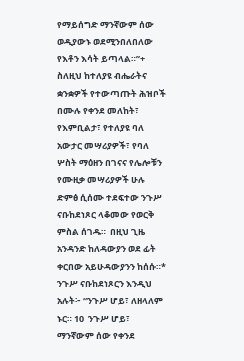የማይሰግድ ማንኛውም ሰው ወዲያውኑ ወደሚንበለበለው የእቶን እሳት ይጣላል።”+  ስለዚህ ከተለያዩ ብሔራትና ቋንቋዎች የተውጣጡት ሕዝቦች በሙሉ የቀንደ መለከት፣ የእምቢልታ፣ የተለያዩ ባለ አውታር መሣሪያዎች፣ የባለ ሦስት ማዕዘን በገናና የሌሎቹን የሙዚቃ መሣሪያዎች ሁሉ ድምፅ ሲሰሙ ተደፍተው ንጉሥ ናቡከደነጾር ላቆመው የወርቅ ምስል ሰገዱ።  በዚህ ጊዜ አንዳንድ ከለዳውያን ወደ ፊት ቀርበው አይሁዳውያንን ከሰሱ።*  ንጉሥ ናቡከደነጾርን እንዲህ አሉት፦ “ንጉሥ ሆይ፣ ለዘላለም ኑር። 10  ንጉሥ ሆይ፣ ማንኛውም ሰው የቀንደ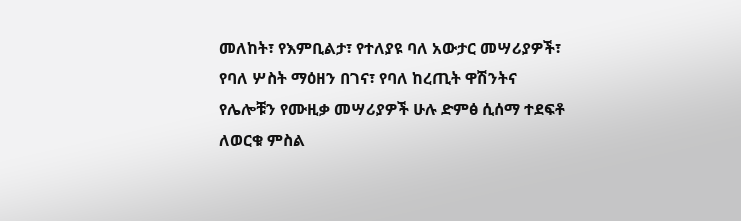መለከት፣ የእምቢልታ፣ የተለያዩ ባለ አውታር መሣሪያዎች፣ የባለ ሦስት ማዕዘን በገና፣ የባለ ከረጢት ዋሽንትና የሌሎቹን የሙዚቃ መሣሪያዎች ሁሉ ድምፅ ሲሰማ ተደፍቶ ለወርቁ ምስል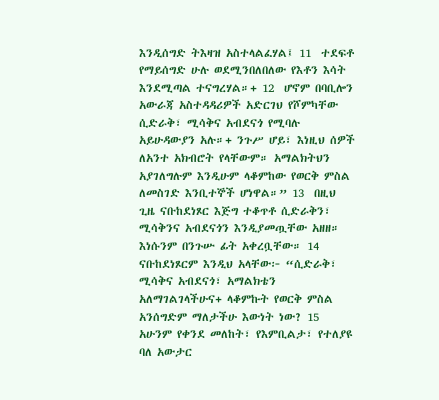እንዲሰግድ ትእዛዝ አስተላልፈሃል፤ 11  ተደፍቶ የማይሰግድ ሁሉ ወደሚንበለበለው የእቶን እሳት እንደሚጣል ተናግረሃል።+ 12  ሆኖም በባቢሎን አውራጃ አስተዳዳሪዎች አድርገህ የሾምካቸው ሲድራቅ፣ ሚሳቅና አብደናጎ የሚባሉ አይሁዳውያን አሉ።+ ንጉሥ ሆይ፣ እነዚህ ሰዎች ለአንተ አክብሮት የላቸውም። አማልክትህን አያገለግሉም እንዲሁም ላቆምከው የወርቅ ምስል ለመስገድ እንቢተኞች ሆነዋል።” 13  በዚህ ጊዜ ናቡከደነጾር እጅግ ተቆጥቶ ሲድራቅን፣ ሚሳቅንና አብደናጎን እንዲያመጧቸው አዘዘ። እነሱንም በንጉሡ ፊት አቀረቧቸው። 14  ናቡከደነጾርም እንዲህ አላቸው፦ “ሲድራቅ፣ ሚሳቅና አብደናጎ፣ አማልክቴን አለማገልገላችሁና+ ላቆምኩት የወርቅ ምስል አንሰግድም ማለታችሁ እውነት ነው? 15  አሁንም የቀንደ መለከት፣ የእምቢልታ፣ የተለያዩ ባለ አውታር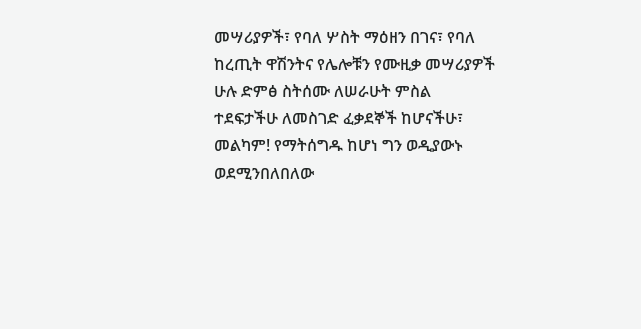መሣሪያዎች፣ የባለ ሦስት ማዕዘን በገና፣ የባለ ከረጢት ዋሽንትና የሌሎቹን የሙዚቃ መሣሪያዎች ሁሉ ድምፅ ስትሰሙ ለሠራሁት ምስል ተደፍታችሁ ለመስገድ ፈቃደኞች ከሆናችሁ፣ መልካም! የማትሰግዱ ከሆነ ግን ወዲያውኑ ወደሚንበለበለው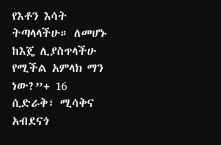የእቶን እሳት ትጣላላችሁ። ለመሆኑ ከእጄ ሊያስጥላችሁ የሚችል አምላክ ማን ነው?”+ 16  ሲድራቅ፣ ሚሳቅና አብደናጎ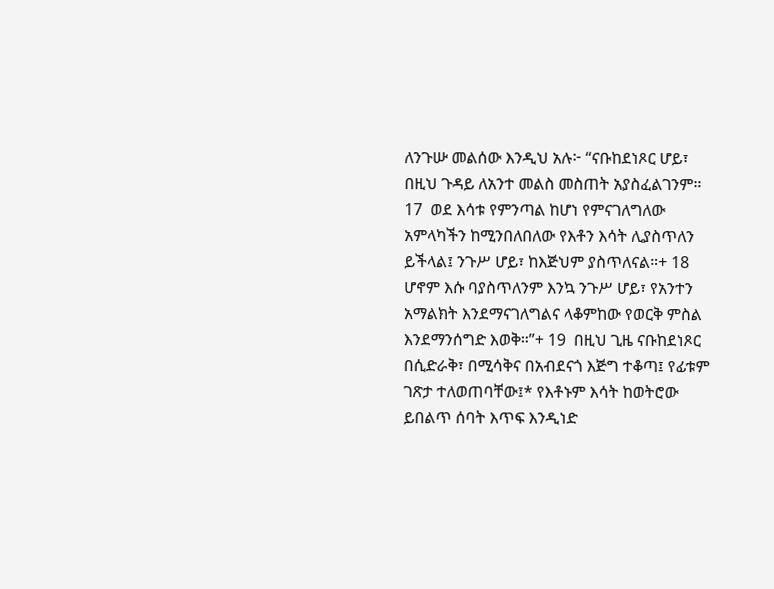ለንጉሡ መልሰው እንዲህ አሉ፦ “ናቡከደነጾር ሆይ፣ በዚህ ጉዳይ ለአንተ መልስ መስጠት አያስፈልገንም። 17  ወደ እሳቱ የምንጣል ከሆነ የምናገለግለው አምላካችን ከሚንበለበለው የእቶን እሳት ሊያስጥለን ይችላል፤ ንጉሥ ሆይ፣ ከእጅህም ያስጥለናል።+ 18  ሆኖም እሱ ባያስጥለንም እንኳ ንጉሥ ሆይ፣ የአንተን አማልክት እንደማናገለግልና ላቆምከው የወርቅ ምስል እንደማንሰግድ እወቅ።”+ 19  በዚህ ጊዜ ናቡከደነጾር በሲድራቅ፣ በሚሳቅና በአብደናጎ እጅግ ተቆጣ፤ የፊቱም ገጽታ ተለወጠባቸው፤* የእቶኑም እሳት ከወትሮው ይበልጥ ሰባት እጥፍ እንዲነድ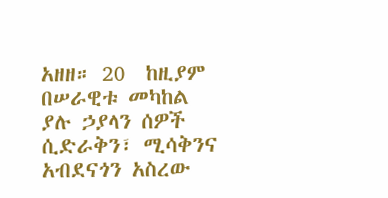አዘዘ። 20  ከዚያም በሠራዊቱ መካከል ያሉ ኃያላን ሰዎች ሲድራቅን፣ ሚሳቅንና አብደናጎን አስረው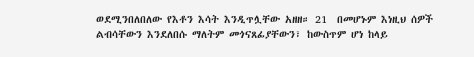ወደሚንበለበለው የእቶን እሳት እንዲጥሏቸው አዘዘ። 21  በመሆኑም እነዚህ ሰዎች ልብሳቸውን እንደለበሱ ማለትም መጎናጸፊያቸውን፣ ከውስጥም ሆነ ከላይ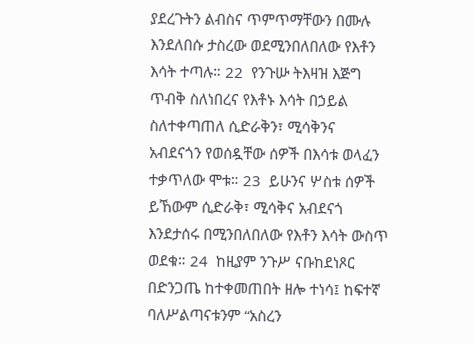ያደረጉትን ልብስና ጥምጥማቸውን በሙሉ እንደለበሱ ታስረው ወደሚንበለበለው የእቶን እሳት ተጣሉ። 22  የንጉሡ ትእዛዝ እጅግ ጥብቅ ስለነበረና የእቶኑ እሳት በኃይል ስለተቀጣጠለ ሲድራቅን፣ ሚሳቅንና አብደናጎን የወሰዷቸው ሰዎች በእሳቱ ወላፈን ተቃጥለው ሞቱ። 23  ይሁንና ሦስቱ ሰዎች ይኸውም ሲድራቅ፣ ሚሳቅና አብደናጎ እንደታሰሩ በሚንበለበለው የእቶን እሳት ውስጥ ወደቁ። 24  ከዚያም ንጉሥ ናቡከደነጾር በድንጋጤ ከተቀመጠበት ዘሎ ተነሳ፤ ከፍተኛ ባለሥልጣናቱንም “አስረን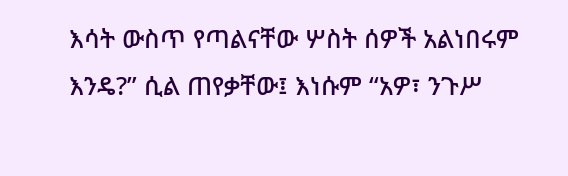እሳት ውስጥ የጣልናቸው ሦስት ሰዎች አልነበሩም እንዴ?” ሲል ጠየቃቸው፤ እነሱም “አዎ፣ ንጉሥ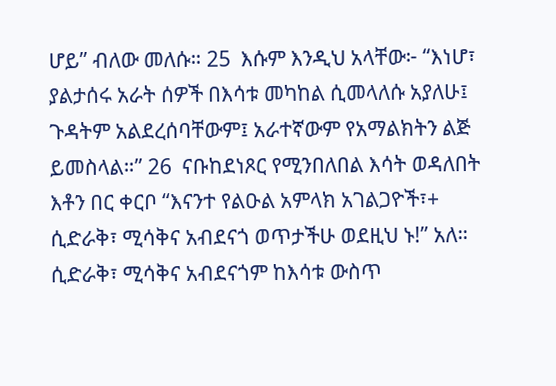ሆይ” ብለው መለሱ። 25  እሱም እንዲህ አላቸው፦ “እነሆ፣ ያልታሰሩ አራት ሰዎች በእሳቱ መካከል ሲመላለሱ አያለሁ፤ ጉዳትም አልደረሰባቸውም፤ አራተኛውም የአማልክትን ልጅ ይመስላል።” 26  ናቡከደነጾር የሚንበለበል እሳት ወዳለበት እቶን በር ቀርቦ “እናንተ የልዑል አምላክ አገልጋዮች፣+ ሲድራቅ፣ ሚሳቅና አብደናጎ ወጥታችሁ ወደዚህ ኑ!” አለ። ሲድራቅ፣ ሚሳቅና አብደናጎም ከእሳቱ ውስጥ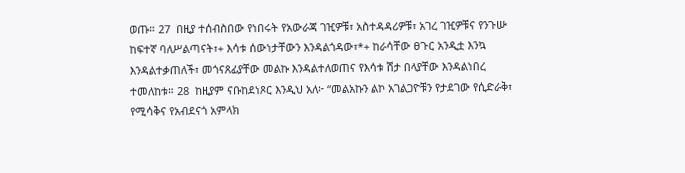ወጡ። 27  በዚያ ተሰብስበው የነበሩት የአውራጃ ገዢዎቹ፣ አስተዳዳሪዎቹ፣ አገረ ገዢዎቹና የንጉሡ ከፍተኛ ባለሥልጣናት፣+ እሳቱ ሰውነታቸውን እንዳልጎዳው፣*+ ከራሳቸው ፀጉር አንዲቷ እንኳ እንዳልተቃጠለች፣ መጎናጸፊያቸው መልኩ እንዳልተለወጠና የእሳቱ ሽታ በላያቸው እንዳልነበረ ተመለከቱ። 28  ከዚያም ናቡከደነጾር እንዲህ አለ፦ “መልአኩን ልኮ አገልጋዮቹን የታደገው የሲድራቅ፣ የሚሳቅና የአብደናጎ አምላክ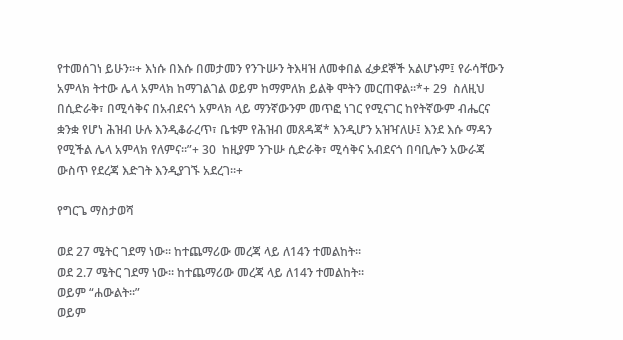የተመሰገነ ይሁን።+ እነሱ በእሱ በመታመን የንጉሡን ትእዛዝ ለመቀበል ፈቃደኞች አልሆኑም፤ የራሳቸውን አምላክ ትተው ሌላ አምላክ ከማገልገል ወይም ከማምለክ ይልቅ ሞትን መርጠዋል።*+ 29  ስለዚህ በሲድራቅ፣ በሚሳቅና በአብደናጎ አምላክ ላይ ማንኛውንም መጥፎ ነገር የሚናገር ከየትኛውም ብሔርና ቋንቋ የሆነ ሕዝብ ሁሉ እንዲቆራረጥ፣ ቤቱም የሕዝብ መጸዳጃ* እንዲሆን አዝዣለሁ፤ እንደ እሱ ማዳን የሚችል ሌላ አምላክ የለምና።”+ 30  ከዚያም ንጉሡ ሲድራቅ፣ ሚሳቅና አብደናጎ በባቢሎን አውራጃ ውስጥ የደረጃ እድገት እንዲያገኙ አደረገ።+

የግርጌ ማስታወሻ

ወደ 27 ሜትር ገደማ ነው። ከተጨማሪው መረጃ ላይ ለ14ን ተመልከት።
ወደ 2.7 ሜትር ገደማ ነው። ከተጨማሪው መረጃ ላይ ለ14ን ተመልከት።
ወይም “ሐውልት።”
ወይም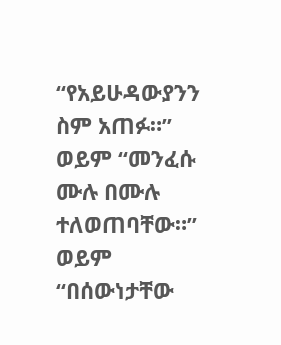“የአይሁዳውያንን ስም አጠፉ።”
ወይም “መንፈሱ ሙሉ በሙሉ ተለወጠባቸው።”
ወይም “በሰውነታቸው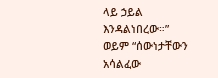ላይ ኃይል እንዳልነበረው።”
ወይም “ሰውነታቸውን አሳልፈው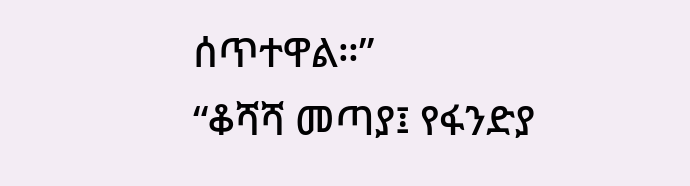ሰጥተዋል።”
“ቆሻሻ መጣያ፤ የፋንድያ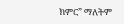ክምር” ማለትም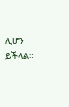ሊሆን ይችላል።